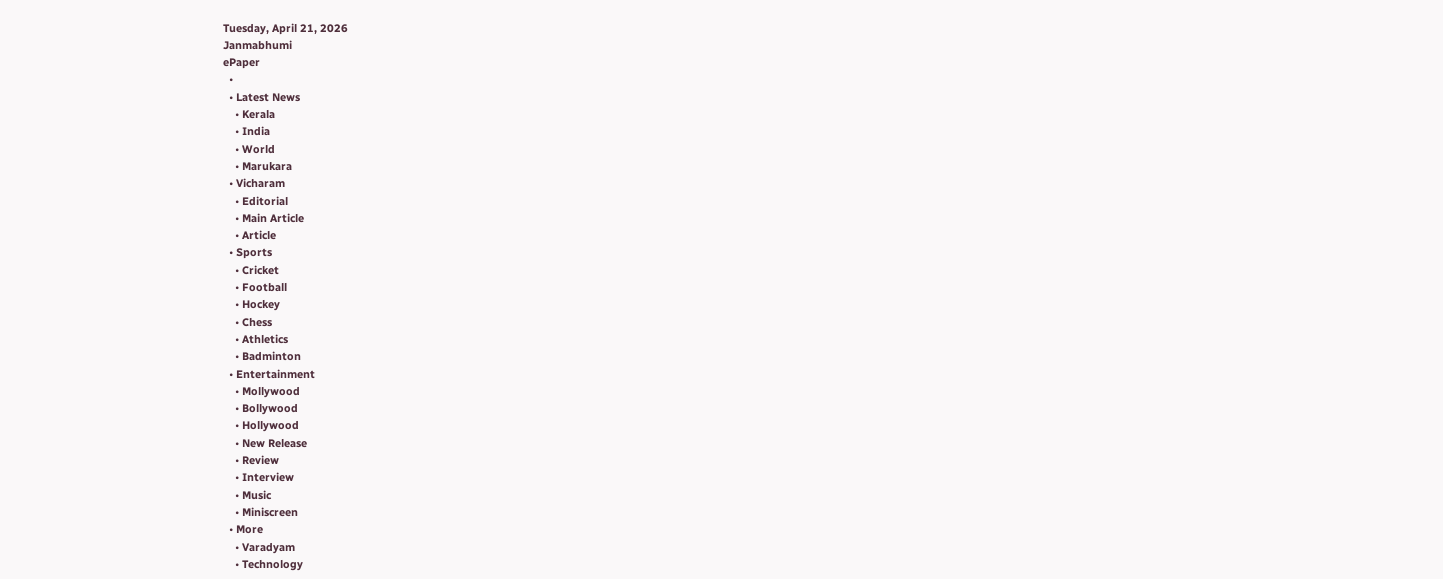Tuesday, April 21, 2026
Janmabhumi
ePaper
  •
  • Latest News
    • Kerala
    • India
    • World
    • Marukara
  • Vicharam
    • Editorial
    • Main Article
    • Article
  • Sports
    • Cricket
    • Football
    • Hockey
    • Chess
    • Athletics
    • Badminton
  • Entertainment
    • Mollywood
    • Bollywood
    • Hollywood
    • New Release
    • Review
    • Interview
    • Music
    • Miniscreen
  • More
    • Varadyam
    • Technology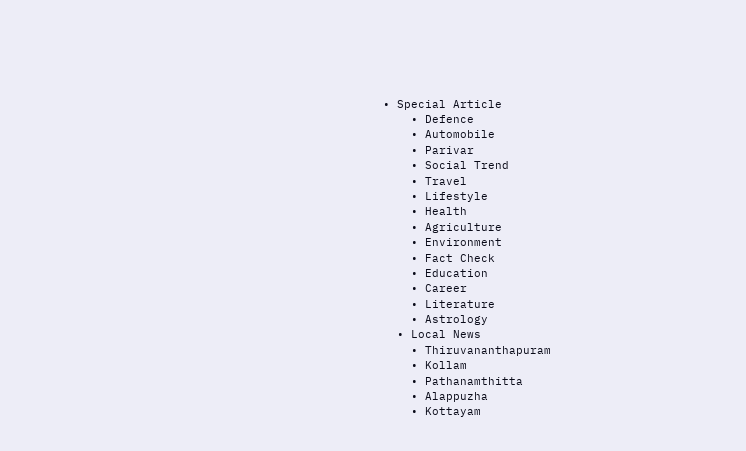• Special Article
    • Defence
    • Automobile
    • Parivar
    • Social Trend
    • Travel
    • Lifestyle
    • Health
    • Agriculture
    • Environment
    • Fact Check
    • Education
    • Career
    • Literature
    • Astrology
  • Local News
    • Thiruvananthapuram
    • Kollam
    • Pathanamthitta
    • Alappuzha
    • Kottayam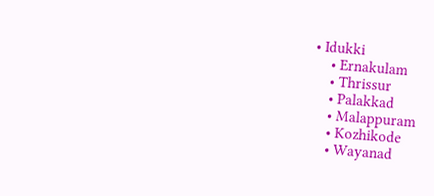• Idukki
    • Ernakulam
    • Thrissur
    • Palakkad
    • Malappuram
    • Kozhikode
    • Wayanad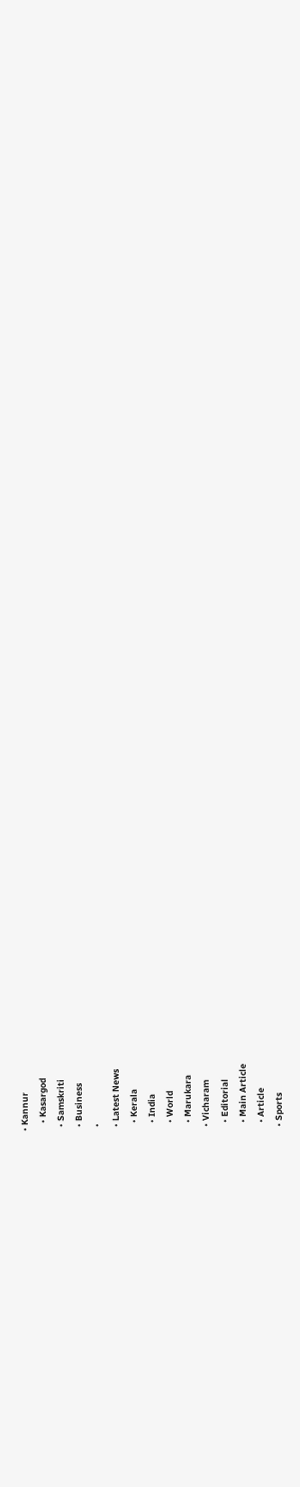• Kannur
    • Kasargod
  • Samskriti
  • Business
  •
  • Latest News
    • Kerala
    • India
    • World
    • Marukara
  • Vicharam
    • Editorial
    • Main Article
    • Article
  • Sports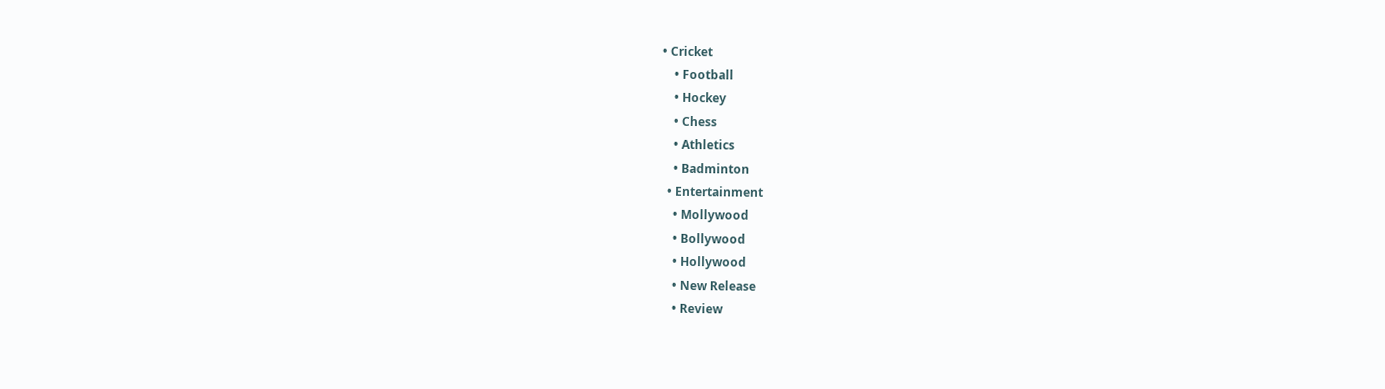• Cricket
    • Football
    • Hockey
    • Chess
    • Athletics
    • Badminton
  • Entertainment
    • Mollywood
    • Bollywood
    • Hollywood
    • New Release
    • Review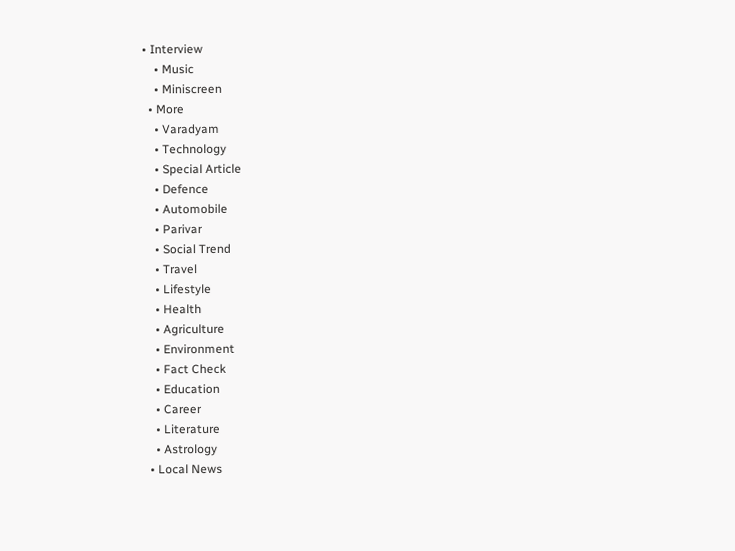• Interview
    • Music
    • Miniscreen
  • More
    • Varadyam
    • Technology
    • Special Article
    • Defence
    • Automobile
    • Parivar
    • Social Trend
    • Travel
    • Lifestyle
    • Health
    • Agriculture
    • Environment
    • Fact Check
    • Education
    • Career
    • Literature
    • Astrology
  • Local News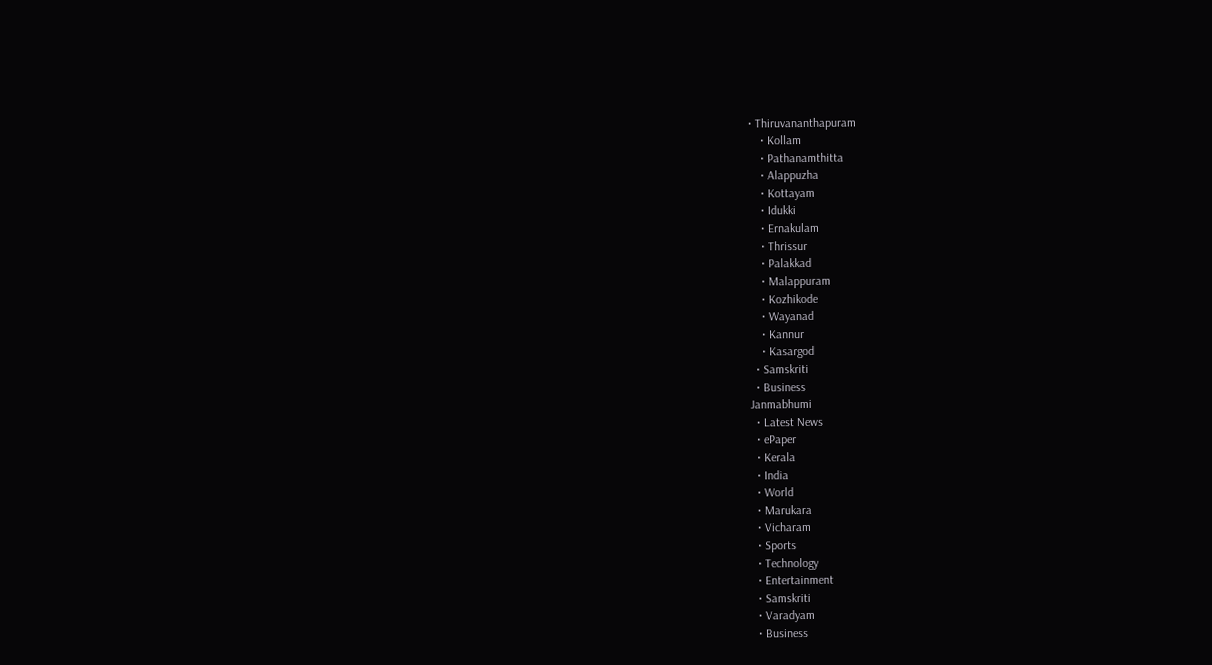• Thiruvananthapuram
    • Kollam
    • Pathanamthitta
    • Alappuzha
    • Kottayam
    • Idukki
    • Ernakulam
    • Thrissur
    • Palakkad
    • Malappuram
    • Kozhikode
    • Wayanad
    • Kannur
    • Kasargod
  • Samskriti
  • Business
Janmabhumi
  • Latest News
  • ePaper
  • Kerala
  • India
  • World
  • Marukara
  • Vicharam
  • Sports
  • Technology
  • Entertainment
  • Samskriti
  • Varadyam
  • Business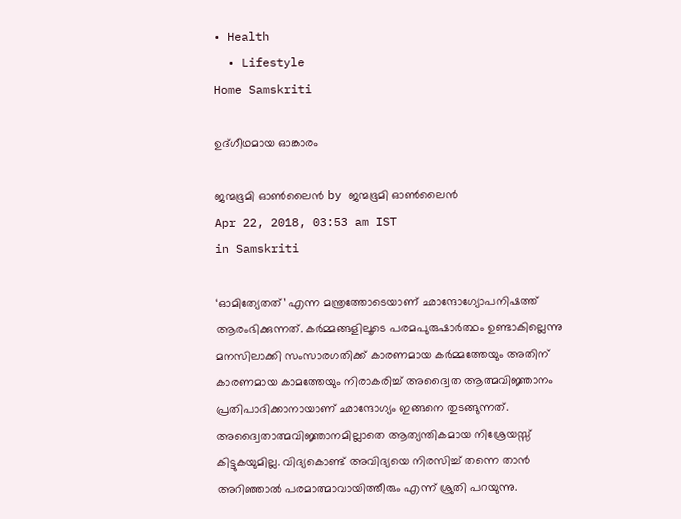• Health
  • Lifestyle
Home Samskriti

ഉദ്ഗീഥമായ ഓങ്കാരം

ജന്മഭൂമി ഓണ്‍ലൈന്‍ by ജന്മഭൂമി ഓണ്‍ലൈന്‍
Apr 22, 2018, 03:53 am IST
in Samskriti

‘ഓമിത്യേതത്’ എന്ന മന്ത്രത്തോടെയാണ് ഛാന്ദോഗ്യോപനിഷത്ത് ആരംഭിക്കുന്നത്. കര്‍മ്മങ്ങളിലൂടെ പരമപുരുഷാര്‍ത്ഥം ഉണ്ടാകില്ലെന്നു മനസിലാക്കി സംസാരഗതിക്ക് കാരണമായ കര്‍മ്മത്തേയും അതിന് കാരണമായ കാമത്തേയും നിരാകരിച്ച് അദ്വൈത ആത്മവിജ്ഞാനം പ്രതിപാദിക്കാനായാണ് ഛാന്ദോഗ്യം ഇങ്ങനെ തുടങ്ങുന്നത്. അദ്വൈതാത്മവിജ്ഞാനമില്ലാതെ ആത്യന്തികമായ നിശ്രേയസ്സ് കിട്ടുകയുമില്ല. വിദ്യകൊണ്ട് അവിദ്യയെ നിരസിച്ച് തന്നെ താന്‍ അറിഞ്ഞാല്‍ പരമാത്മാവായിത്തീരും എന്ന് ശ്രുതി പറയുന്നു.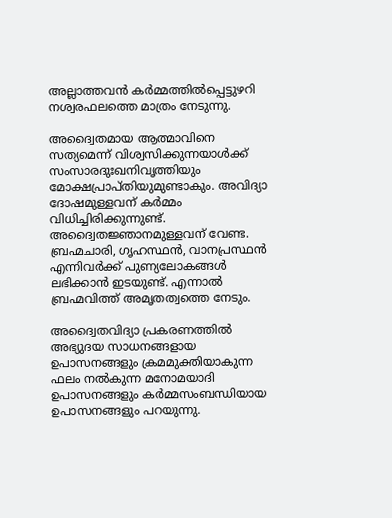അല്ലാത്തവന്‍ കര്‍മ്മത്തില്‍പ്പെട്ടുഴറി നശ്വരഫലത്തെ മാത്രം നേടുന്നു.

അദ്വൈതമായ ആത്മാവിനെ സത്യമെന്ന് വിശ്വസിക്കുന്നയാള്‍ക്ക് സംസാരദുഃഖനിവൃത്തിയും മോക്ഷപ്രാപ്തിയുമുണ്ടാകും. അവിദ്യാ ദോഷമുള്ളവന് കര്‍മ്മം വിധിച്ചിരിക്കുന്നുണ്ട്. അദ്വൈതജ്ഞാനമുള്ളവന് വേണ്ട. ബ്രഹ്മചാരി, ഗൃഹസ്ഥന്‍, വാനപ്രസ്ഥന്‍ എന്നിവര്‍ക്ക് പുണ്യലോകങ്ങള്‍ ലഭിക്കാന്‍ ഇടയുണ്ട്. എന്നാല്‍ ബ്രഹ്മവിത്ത് അമൃതത്വത്തെ നേടും.

അദ്വൈതവിദ്യാ പ്രകരണത്തില്‍ അഭ്യുദയ സാധനങ്ങളായ ഉപാസനങ്ങളും ക്രമമുക്തിയാകുന്ന ഫലം നല്‍കുന്ന മനോമയാദി ഉപാസനങ്ങളും കര്‍മ്മസംബന്ധിയായ ഉപാസനങ്ങളും പറയുന്നു.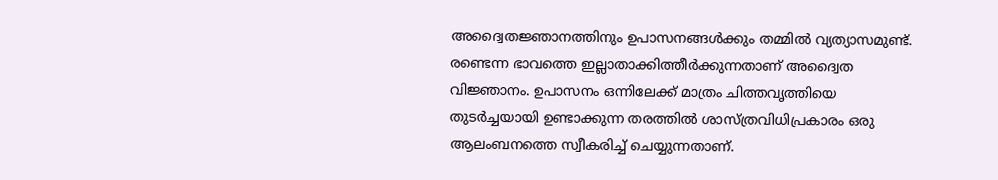അദ്വൈതജ്ഞാനത്തിനും ഉപാസനങ്ങള്‍ക്കും തമ്മില്‍ വ്യത്യാസമുണ്ട്. രണ്ടെന്ന ഭാവത്തെ ഇല്ലാതാക്കിത്തീര്‍ക്കുന്നതാണ് അദ്വൈത വിജ്ഞാനം. ഉപാസനം ഒന്നിലേക്ക് മാത്രം ചിത്തവൃത്തിയെ തുടര്‍ച്ചയായി ഉണ്ടാക്കുന്ന തരത്തില്‍ ശാസ്ത്രവിധിപ്രകാരം ഒരു ആലംബനത്തെ സ്വീകരിച്ച് ചെയ്യുന്നതാണ്.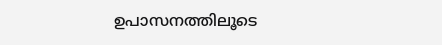ഉപാസനത്തിലൂടെ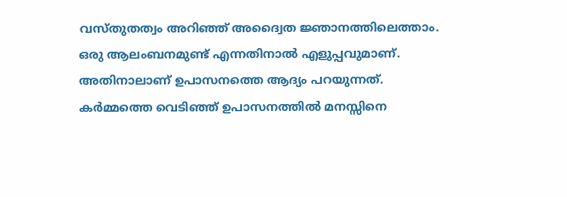വസ്തുതത്വം അറിഞ്ഞ് അദ്വൈത ജ്ഞാനത്തിലെത്താം. ഒരു ആലംബനമുണ്ട് എന്നതിനാല്‍ എളുപ്പവുമാണ്. അതിനാലാണ് ഉപാസനത്തെ ആദ്യം പറയുന്നത്. കര്‍മ്മത്തെ വെടിഞ്ഞ് ഉപാസനത്തില്‍ മനസ്സിനെ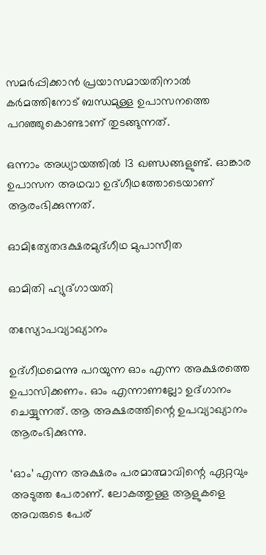സമര്‍പ്പിക്കാന്‍ പ്രയാസമായതിനാല്‍ കര്‍മത്തിനോട് ബന്ധമുള്ള ഉപാസനത്തെ പറഞ്ഞുകൊണ്ടാണ് തുടങ്ങുന്നത്.

ഒന്നാം അധ്യായത്തില്‍ 13 ഖണ്ഡങ്ങളുണ്ട്. ഓങ്കാര ഉപാസന അഥവാ ഉദ്ഗീഥത്തോടെയാണ് ആരംഭിക്കുന്നത്.

ഓമിത്യേതദക്ഷരമുദ്ഗീഥ മുപാസീത

ഓമിതി ഹ്യുദ്ഗായതി

തസ്യോപവ്യാഖ്യാനം

ഉദ്ഗീഥമെന്നു പറയുന്ന ഓം എന്ന അക്ഷരത്തെ ഉപാസിക്കണം. ഓം എന്നാണല്ലോ ഉദ്ഗാനം ചെയ്യുന്നത്. ആ അക്ഷരത്തിന്റെ ഉപവ്യാഖ്യാനം ആരംഭിക്കുന്നു.

‘ഓം’ എന്ന അക്ഷരം പരമാത്മാവിന്റെ ഏറ്റവും അടുത്ത പേരാണ്. ലോകത്തുള്ള ആളുകളെ അവരുടെ പേര്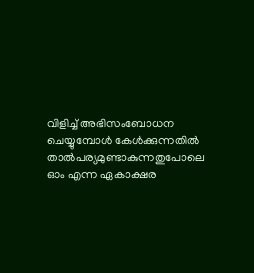വിളിച്ച് അഭിസംബോധന ചെയ്യുമ്പോള്‍ കേള്‍ക്കുന്നതില്‍ താല്‍പര്യമുണ്ടാകുന്നതുപോലെ ഓം എന്ന ഏകാക്ഷര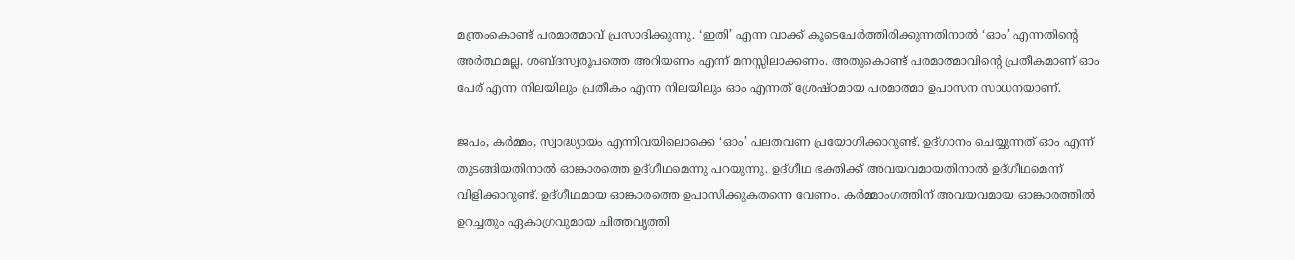മന്ത്രംകൊണ്ട് പരമാത്മാവ് പ്രസാദിക്കുന്നു. ‘ഇതി’ എന്ന വാക്ക് കൂടെചേര്‍ത്തിരിക്കുന്നതിനാല്‍ ‘ഓം’ എന്നതിന്റെ അര്‍ത്ഥമല്ല. ശബ്ദസ്വരൂപത്തെ അറിയണം എന്ന് മനസ്സിലാക്കണം. അതുകൊണ്ട് പരമാത്മാവിന്റെ പ്രതീകമാണ് ഓം പേര് എന്ന നിലയിലും പ്രതീകം എന്ന നിലയിലും ഓം എന്നത് ശ്രേഷ്ഠമായ പരമാത്മാ ഉപാസന സാധനയാണ്.

ജപം, കര്‍മ്മം, സ്വാദ്ധ്യായം എന്നിവയിലൊക്കെ ‘ഓം’ പലതവണ പ്രയോഗിക്കാറുണ്ട്. ഉദ്ഗാനം ചെയ്യുന്നത് ഓം എന്ന് തുടങ്ങിയതിനാല്‍ ഓങ്കാരത്തെ ഉദ്ഗീഥമെന്നു പറയുന്നു. ഉദ്ഗീഥ ഭക്തിക്ക് അവയവമായതിനാല്‍ ഉദ്ഗീഥമെന്ന് വിളിക്കാറുണ്ട്. ഉദ്ഗീഥമായ ഓങ്കാരത്തെ ഉപാസിക്കുകതന്നെ വേണം. കര്‍മ്മാംഗത്തിന് അവയവമായ ഓങ്കാരത്തില്‍ ഉറച്ചതും ഏകാഗ്രവുമായ ചിത്തവൃത്തി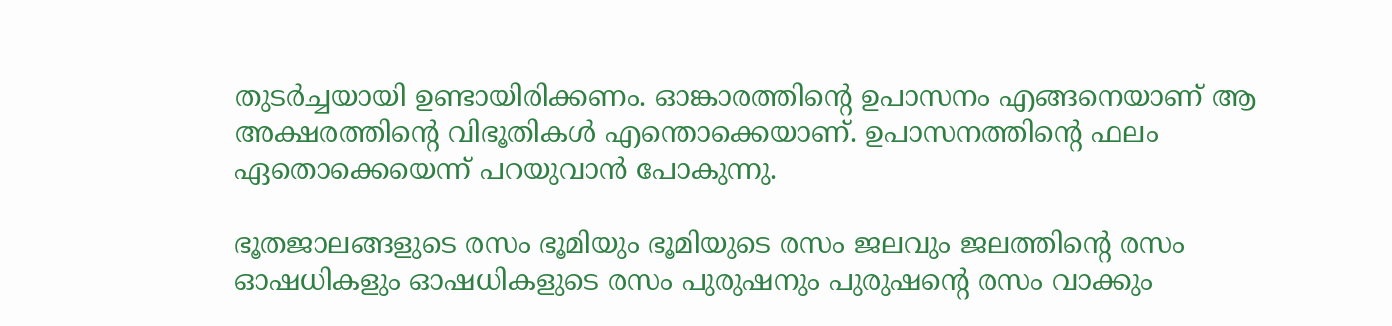തുടര്‍ച്ചയായി ഉണ്ടായിരിക്കണം. ഓങ്കാരത്തിന്റെ ഉപാസനം എങ്ങനെയാണ് ആ അക്ഷരത്തിന്റെ വിഭൂതികള്‍ എന്തൊക്കെയാണ്. ഉപാസനത്തിന്റെ ഫലം ഏതൊക്കെയെന്ന് പറയുവാന്‍ പോകുന്നു.

ഭൂതജാലങ്ങളുടെ രസം ഭൂമിയും ഭൂമിയുടെ രസം ജലവും ജലത്തിന്റെ രസം ഓഷധികളും ഓഷധികളുടെ രസം പുരുഷനും പുരുഷന്റെ രസം വാക്കും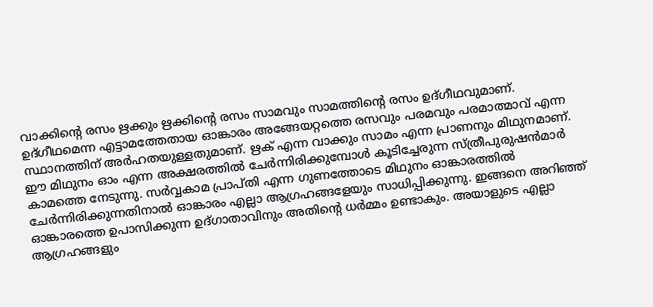വാക്കിന്റെ രസം ഋക്കും ഋക്കിന്റെ രസം സാമവും സാമത്തിന്റെ രസം ഉദ്ഗീഥവുമാണ്. ഉദ്ഗീഥമെന്ന എട്ടാമത്തേതായ ഓങ്കാരം അങ്ങേയറ്റത്തെ രസവും പരമവും പരമാത്മാവ് എന്ന സ്ഥാനത്തിന് അര്‍ഹതയുള്ളതുമാണ്. ഋക് എന്ന വാക്കും സാമം എന്ന പ്രാണനും മിഥുനമാണ്. ഈ മിഥുനം ഓം എന്ന അക്ഷരത്തില്‍ ചേര്‍ന്നിരിക്കുമ്പോള്‍ കൂടിച്ചേരുന്ന സ്ത്രീപുരുഷന്‍മാര്‍ കാമത്തെ നേടുന്നു. സര്‍വ്വകാമ പ്രാപ്തി എന്ന ഗുണത്തോടെ മിഥുനം ഓങ്കാരത്തില്‍ ചേര്‍ന്നിരിക്കുന്നതിനാല്‍ ഓങ്കാരം എല്ലാ ആഗ്രഹങ്ങളേയും സാധിപ്പിക്കുന്നു. ഇങ്ങനെ അറിഞ്ഞ് ഓങ്കാരത്തെ ഉപാസിക്കുന്ന ഉദ്ഗാതാവിനും അതിന്റെ ധര്‍മ്മം ഉണ്ടാകും. അയാളുടെ എല്ലാ ആഗ്രഹങ്ങളും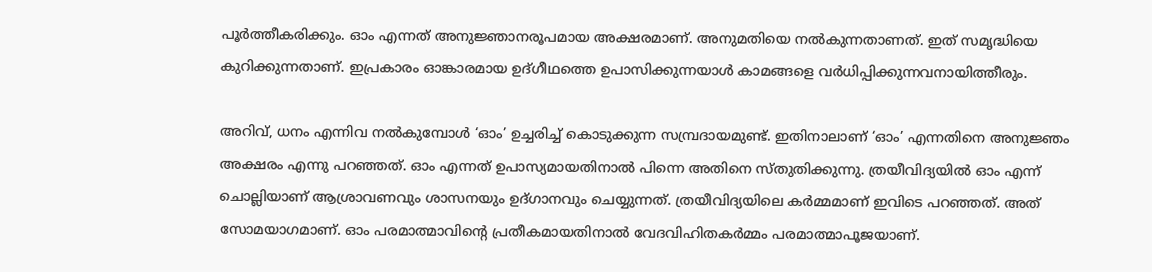പൂര്‍ത്തീകരിക്കും. ഓം എന്നത് അനുജ്ഞാനരൂപമായ അക്ഷരമാണ്. അനുമതിയെ നല്‍കുന്നതാണത്. ഇത് സമൃദ്ധിയെ കുറിക്കുന്നതാണ്. ഇപ്രകാരം ഓങ്കാരമായ ഉദ്ഗീഥത്തെ ഉപാസിക്കുന്നയാള്‍ കാമങ്ങളെ വര്‍ധിപ്പിക്കുന്നവനായിത്തീരും.

അറിവ്, ധനം എന്നിവ നല്‍കുമ്പോള്‍ ‘ഓം’ ഉച്ചരിച്ച് കൊടുക്കുന്ന സമ്പ്രദായമുണ്ട്. ഇതിനാലാണ് ‘ഓം’ എന്നതിനെ അനുജ്ഞം അക്ഷരം എന്നു പറഞ്ഞത്. ഓം എന്നത് ഉപാസ്യമായതിനാല്‍ പിന്നെ അതിനെ സ്തുതിക്കുന്നു. ത്രയീവിദ്യയില്‍ ഓം എന്ന് ചൊല്ലിയാണ് ആശ്രാവണവും ശാസനയും ഉദ്ഗാനവും ചെയ്യുന്നത്. ത്രയീവിദ്യയിലെ കര്‍മ്മമാണ് ഇവിടെ പറഞ്ഞത്. അത് സോമയാഗമാണ്. ഓം പരമാത്മാവിന്റെ പ്രതീകമായതിനാല്‍ വേദവിഹിതകര്‍മ്മം പരമാത്മാപൂജയാണ്.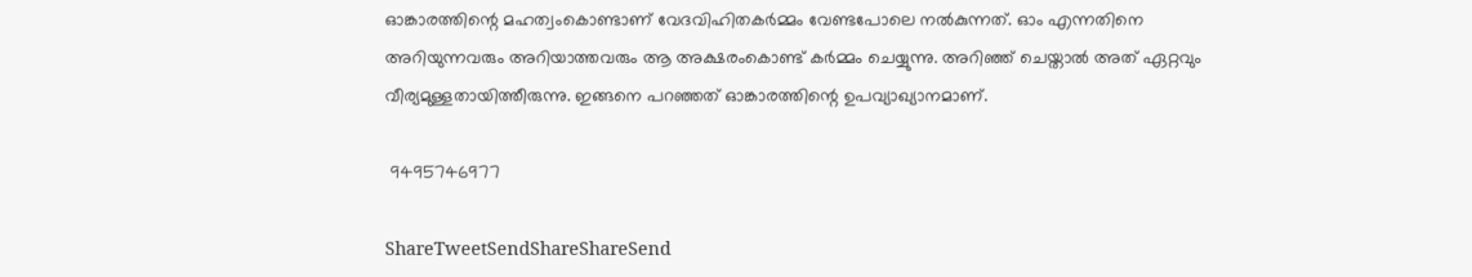ഓങ്കാരത്തിന്റെ മഹത്വംകൊണ്ടാണ് വേദവിഹിതകര്‍മ്മം വേണ്ടപോലെ നല്‍കുന്നത്. ഓം എന്നതിനെ അറിയുന്നവരും അറിയാത്തവരും ആ അക്ഷരംകൊണ്ട് കര്‍മ്മം ചെയ്യുന്നു. അറിഞ്ഞ് ചെയ്താല്‍ അത് ഏറ്റവും വീര്യമുള്ളതായിത്തീരുന്നു. ഇങ്ങനെ പറഞ്ഞത് ഓങ്കാരത്തിന്റെ ഉപവ്യാഖ്യാനമാണ്.

 9495746977

ShareTweetSendShareShareSend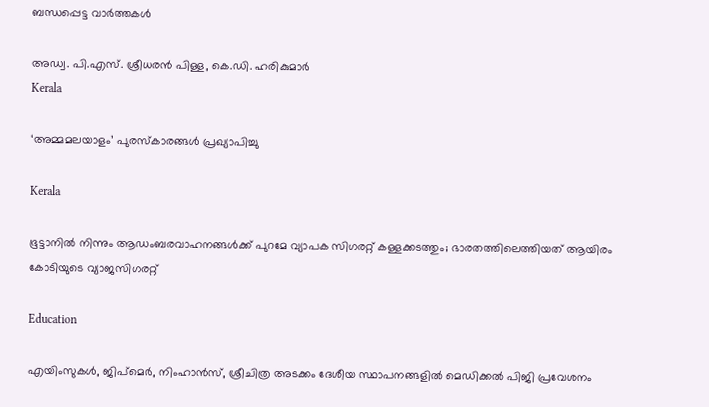ബന്ധപ്പെട്ട വാര്‍ത്തകള്‍

അഡ്വ. പി.എസ്. ശ്രീധരന്‍ പിള്ള, കെ.ഡി. ഹരികുമാര്‍
Kerala

‘അമ്മമലയാളം’ പുരസ്‌കാരങ്ങള്‍ പ്രഖ്യാപിച്ചു

Kerala

ഭൂട്ടാനിൽ നിന്നും ആഡംബരവാഹനങ്ങൾക്ക് പുറമേ വ്യാപക സിഗരറ്റ് കള്ളക്കടത്തും; ഭാരതത്തിലെത്തിയത് ആയിരം കോടിയുടെ വ്യാജസിഗരറ്റ്

Education

എയിംസുകള്‍, ജിപ്‌മെര്‍, നിംഹാന്‍സ്, ശ്രീചിത്ര അടക്കം ദേശീയ സ്ഥാപനങ്ങളില്‍ മെഡിക്കല്‍ പിജി പ്രവേശനം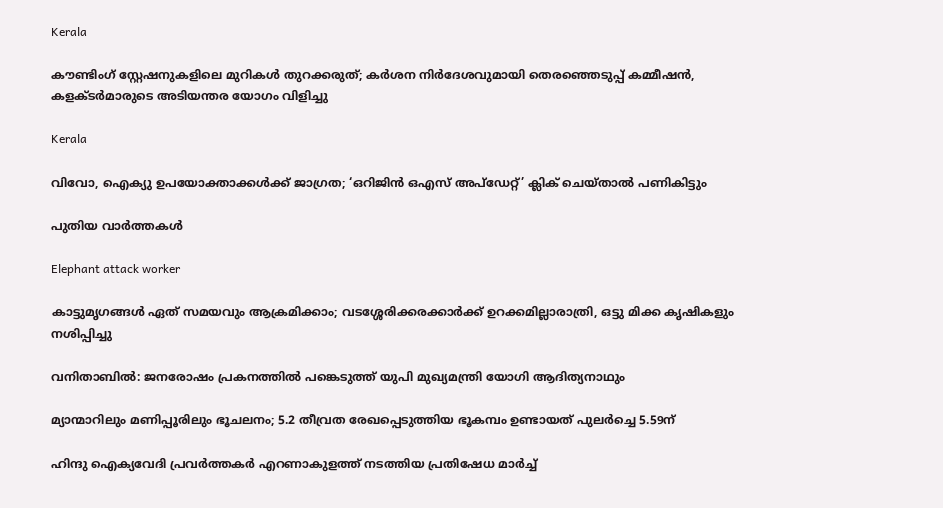Kerala

കൗണ്ടിംഗ് സ്റ്റേഷനുകളിലെ മുറികള്‍ തുറക്കരുത്; കര്‍ശന നിര്‍ദേശവുമായി തെരഞ്ഞെടുപ്പ് കമ്മീഷന്‍, കളക്ടര്‍മാരുടെ അടിയന്തര യോഗം വിളിച്ചു

Kerala

വിവോ, ഐക്യു ഉപയോക്താക്കള്‍ക്ക് ജാഗ്രത; ‘ഒറിജിന്‍ ഒഎസ് അപ്‌ഡേറ്റ്’ ക്ലിക് ചെയ്താല്‍ പണികിട്ടും

പുതിയ വാര്‍ത്തകള്‍

Elephant attack worker

കാട്ടുമൃഗങ്ങള്‍ ഏത് സമയവും ആക്രമിക്കാം; വടശ്ശേരിക്കരക്കാര്‍ക്ക് ഉറക്കമില്ലാരാത്രി, ഒട്ടു മിക്ക കൃഷികളും നശിപ്പിച്ചു

വനിതാബിൽ: ജനരോഷം പ്രകനത്തിൽ പങ്കെടുത്ത് യുപി മുഖ്യമന്ത്രി യോഗി ആദിത്യനാഥും

മ്യാന്മാറിലും മണിപ്പൂരിലും ഭൂചലനം; 5.2 തീവ്രത രേഖപ്പെടുത്തിയ ഭൂകമ്പം ഉണ്ടായത് പുലർച്ചെ 5.59ന്

ഹിന്ദു ഐക്യവേദി പ്രവര്‍ത്തകര്‍ എറണാകുളത്ത് നടത്തിയ പ്രതിഷേധ മാര്‍ച്ച്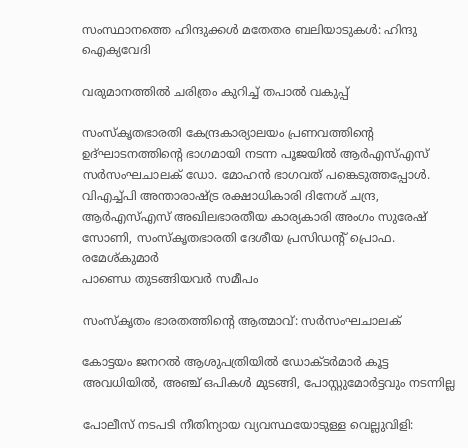സംസ്ഥാനത്തെ ഹിന്ദുക്കള്‍ മതേതര ബലിയാടുകള്‍: ഹിന്ദു ഐക്യവേദി

വരുമാനത്തില്‍ ചരിത്രം കുറിച്ച് തപാല്‍ വകുപ്പ്

സംസ്‌കൃതഭാരതി കേന്ദ്രകാര്യാലയം പ്രണവത്തിന്റെ ഉദ്ഘാടനത്തിന്റെ ഭാഗമായി നടന്ന പൂജയില്‍ ആര്‍എസ്എസ് സര്‍സംഘചാലക് ഡോ. മോഹന്‍ ഭാഗവത് പങ്കെടുത്തപ്പോള്‍. വിഎച്ച്പി അന്താരാഷ്ട്ര രക്ഷാധികാരി ദിനേശ് ചന്ദ്ര, ആര്‍എസ്എസ് അഖിലഭാരതീയ കാര്യകാരി അംഗം സുരേഷ് സോണി, സംസ്‌കൃതഭാരതി ദേശീയ പ്രസിഡന്റ് പ്രൊഫ. രമേശ്കുമാര്‍
പാണ്ഡെ തുടങ്ങിയവര്‍ സമീപം

സംസ്‌കൃതം ഭാരതത്തിന്റെ ആത്മാവ്: സര്‍സംഘചാലക്

കോട്ടയം ജനറല്‍ ആശുപത്രിയില്‍ ഡോക്ടര്‍മാര്‍ കൂട്ട അവധിയില്‍, അഞ്ച് ഒപികൾ മുടങ്ങി, പോസ്റ്റുമോർട്ടവും നടന്നില്ല

പോലീസ് നടപടി നീതിന്യായ വ്യവസ്ഥയോടുള്ള വെല്ലുവിളി: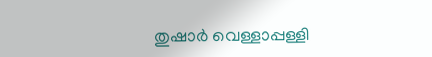തുഷാര്‍ വെള്ളാപ്പള്ളി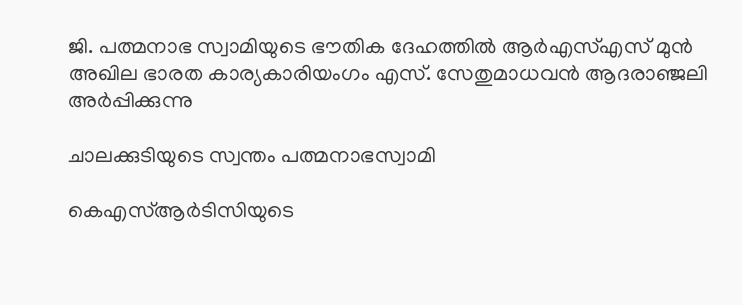ജി. പത്മനാഭ സ്വാമിയുടെ ഭൗതിക ദേഹത്തില്‍ ആര്‍എസ്എസ് മുന്‍ അഖില ഭാരത കാര്യകാരിയംഗം എസ്. സേതുമാധവന്‍ ആദരാഞ്ജലി അര്‍പ്പിക്കുന്നു

ചാലക്കുടിയുടെ സ്വന്തം പത്മനാഭസ്വാമി

കെഎസ്ആര്‍ടിസിയുടെ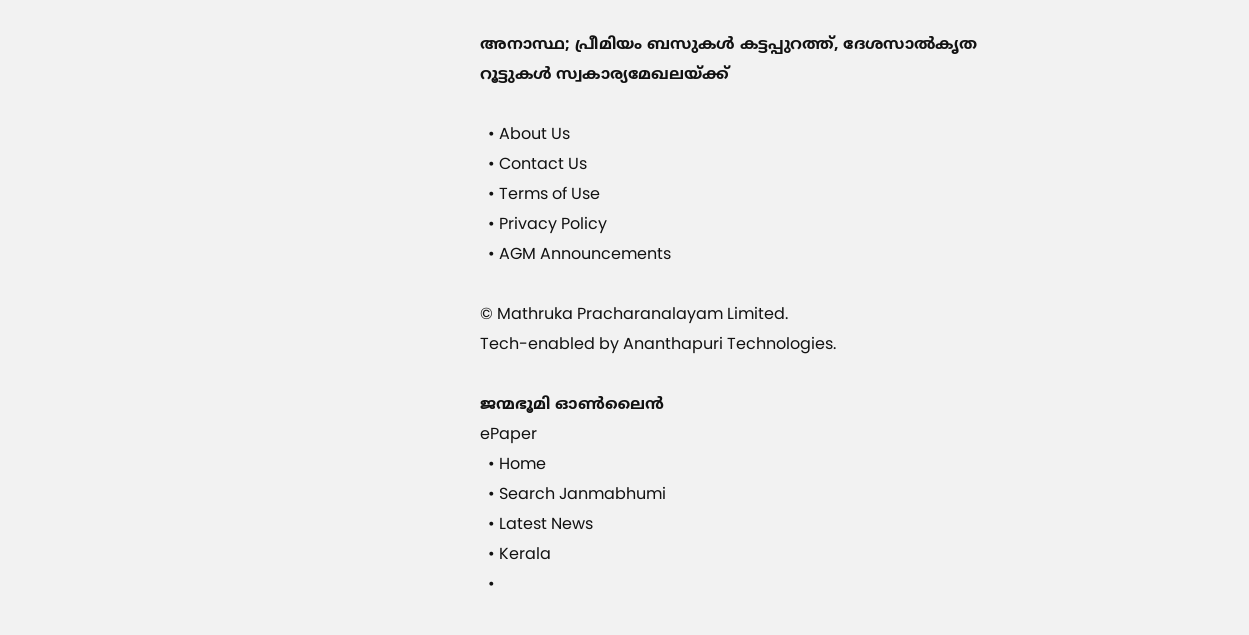അനാസ്ഥ; പ്രീമിയം ബസുകള്‍ കട്ടപ്പുറത്ത്, ദേശസാല്‍കൃത റൂട്ടുകള്‍ സ്വകാര്യമേഖലയ്‌ക്ക്

  • About Us
  • Contact Us
  • Terms of Use
  • Privacy Policy
  • AGM Announcements

© Mathruka Pracharanalayam Limited.
Tech-enabled by Ananthapuri Technologies.

ജന്മഭൂമി ഓണ്‍ലൈന്‍
ePaper
  • Home
  • Search Janmabhumi
  • Latest News
  • Kerala
  •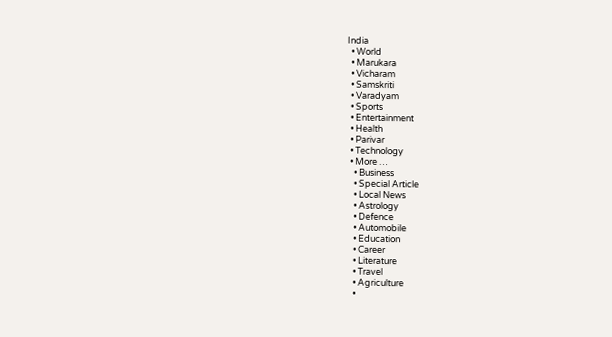India
  • World
  • Marukara
  • Vicharam
  • Samskriti
  • Varadyam
  • Sports
  • Entertainment
  • Health
  • Parivar
  • Technology
  • More …
    • Business
    • Special Article
    • Local News
    • Astrology
    • Defence
    • Automobile
    • Education
    • Career
    • Literature
    • Travel
    • Agriculture
    •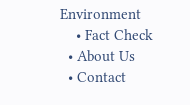Environment
    • Fact Check
  • About Us
  • Contact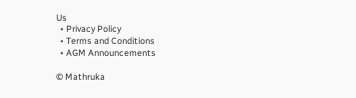Us
  • Privacy Policy
  • Terms and Conditions
  • AGM Announcements

© Mathruka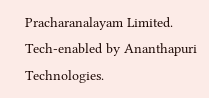Pracharanalayam Limited.
Tech-enabled by Ananthapuri Technologies.